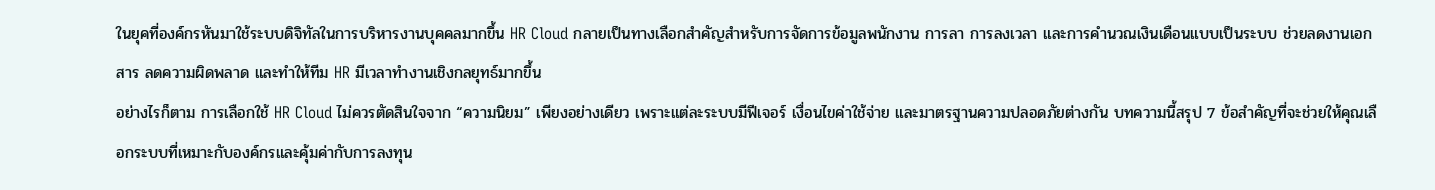ในยุคที่องค์กรหันมาใช้ระบบดิจิทัลในการบริหารงานบุคคลมากขึ้น HR Cloud กลายเป็นทางเลือกสำคัญสำหรับการจัดการข้อมูลพนักงาน การลา การลงเวลา และการคำนวณเงินเดือนแบบเป็นระบบ ช่วยลดงานเอกสาร ลดความผิดพลาด และทำให้ทีม HR มีเวลาทำงานเชิงกลยุทธ์มากขึ้น
อย่างไรก็ตาม การเลือกใช้ HR Cloud ไม่ควรตัดสินใจจาก “ความนิยม” เพียงอย่างเดียว เพราะแต่ละระบบมีฟีเจอร์ เงื่อนไขค่าใช้จ่าย และมาตรฐานความปลอดภัยต่างกัน บทความนี้สรุป 7 ข้อสำคัญที่จะช่วยให้คุณเลือกระบบที่เหมาะกับองค์กรและคุ้มค่ากับการลงทุน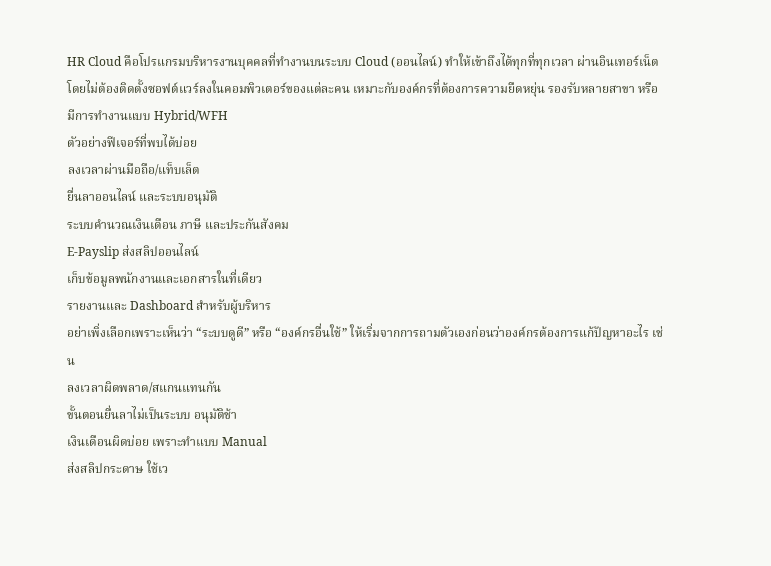HR Cloud คือโปรแกรมบริหารงานบุคคลที่ทำงานบนระบบ Cloud (ออนไลน์) ทำให้เข้าถึงได้ทุกที่ทุกเวลา ผ่านอินเทอร์เน็ต โดยไม่ต้องติดตั้งซอฟต์แวร์ลงในคอมพิวเตอร์ของแต่ละคน เหมาะกับองค์กรที่ต้องการความยืดหยุ่น รองรับหลายสาขา หรือมีการทำงานแบบ Hybrid/WFH
ตัวอย่างฟีเจอร์ที่พบได้บ่อย
ลงเวลาผ่านมือถือ/แท็บเล็ต
ยื่นลาออนไลน์ และระบบอนุมัติ
ระบบคำนวณเงินเดือน ภาษี และประกันสังคม
E-Payslip ส่งสลิปออนไลน์
เก็บข้อมูลพนักงานและเอกสารในที่เดียว
รายงานและ Dashboard สำหรับผู้บริหาร
อย่าเพิ่งเลือกเพราะเห็นว่า “ระบบดูดี” หรือ “องค์กรอื่นใช้” ให้เริ่มจากการถามตัวเองก่อนว่าองค์กรต้องการแก้ปัญหาอะไร เช่น
ลงเวลาผิดพลาด/สแกนแทนกัน
ขั้นตอนยื่นลาไม่เป็นระบบ อนุมัติช้า
เงินเดือนผิดบ่อย เพราะทำแบบ Manual
ส่งสลิปกระดาษ ใช้เว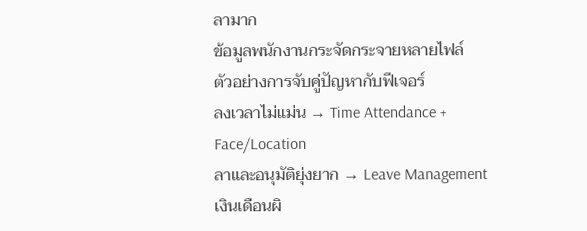ลามาก
ข้อมูลพนักงานกระจัดกระจายหลายไฟล์
ตัวอย่างการจับคู่ปัญหากับฟีเจอร์
ลงเวลาไม่แม่น → Time Attendance + Face/Location
ลาและอนุมัติยุ่งยาก → Leave Management
เงินเดือนผิ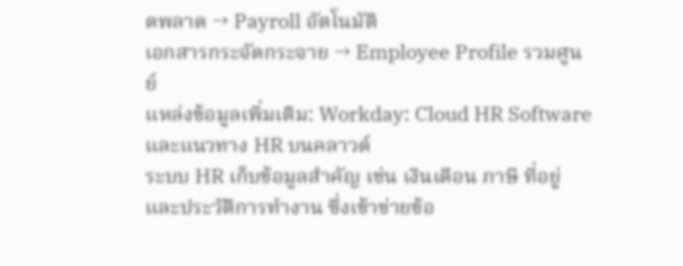ดพลาด → Payroll อัตโนมัติ
เอกสารกระจัดกระจาย → Employee Profile รวมศูนย์
แหล่งข้อมูลเพิ่มเติม: Workday: Cloud HR Software และแนวทาง HR บนคลาวด์
ระบบ HR เก็บข้อมูลสำคัญ เช่น เงินเดือน ภาษี ที่อยู่ และประวัติการทำงาน ซึ่งเข้าข่ายข้อ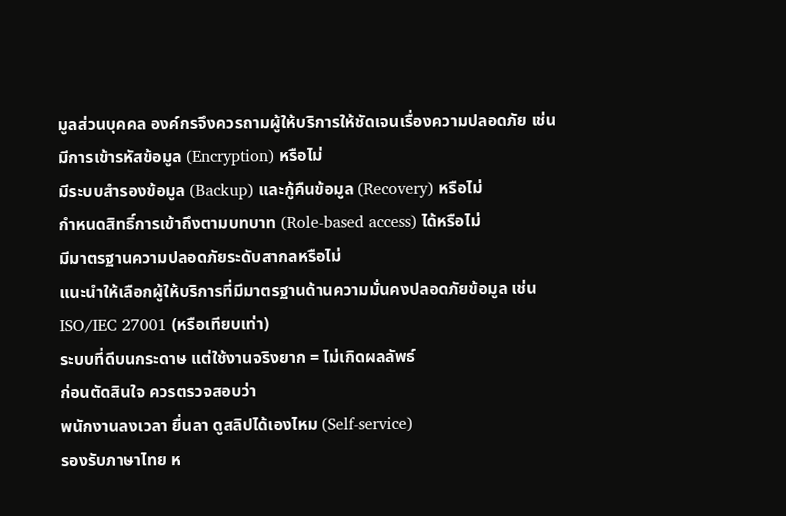มูลส่วนบุคคล องค์กรจึงควรถามผู้ให้บริการให้ชัดเจนเรื่องความปลอดภัย เช่น
มีการเข้ารหัสข้อมูล (Encryption) หรือไม่
มีระบบสำรองข้อมูล (Backup) และกู้คืนข้อมูล (Recovery) หรือไม่
กำหนดสิทธิ์การเข้าถึงตามบทบาท (Role-based access) ได้หรือไม่
มีมาตรฐานความปลอดภัยระดับสากลหรือไม่
แนะนำให้เลือกผู้ให้บริการที่มีมาตรฐานด้านความมั่นคงปลอดภัยข้อมูล เช่น ISO/IEC 27001 (หรือเทียบเท่า)
ระบบที่ดีบนกระดาษ แต่ใช้งานจริงยาก = ไม่เกิดผลลัพธ์
ก่อนตัดสินใจ ควรตรวจสอบว่า
พนักงานลงเวลา ยื่นลา ดูสลิปได้เองไหม (Self-service)
รองรับภาษาไทย ห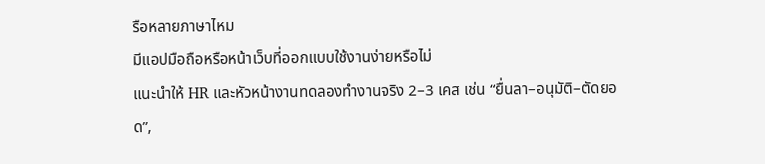รือหลายภาษาไหม
มีแอปมือถือหรือหน้าเว็บที่ออกแบบใช้งานง่ายหรือไม่
แนะนำให้ HR และหัวหน้างานทดลองทำงานจริง 2–3 เคส เช่น “ยื่นลา–อนุมัติ–ตัดยอด”,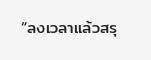“ลงเวลาแล้วสรุ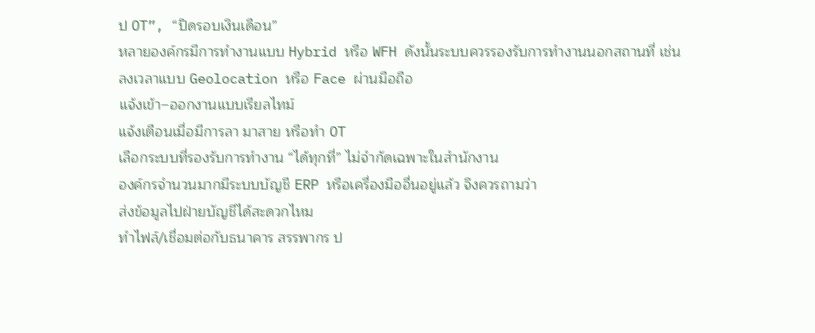ป OT”, “ปิดรอบเงินเดือน”
หลายองค์กรมีการทำงานแบบ Hybrid หรือ WFH ดังนั้นระบบควรรองรับการทำงานนอกสถานที่ เช่น
ลงเวลาแบบ Geolocation หรือ Face ผ่านมือถือ
แจ้งเข้า–ออกงานแบบเรียลไทม์
แจ้งเตือนเมื่อมีการลา มาสาย หรือทำ OT
เลือกระบบที่รองรับการทำงาน “ได้ทุกที่” ไม่จำกัดเฉพาะในสำนักงาน
องค์กรจำนวนมากมีระบบบัญชี ERP หรือเครื่องมืออื่นอยู่แล้ว จึงควรถามว่า
ส่งข้อมูลไปฝ่ายบัญชีได้สะดวกไหม
ทำไฟล์/เชื่อมต่อกับธนาคาร สรรพากร ป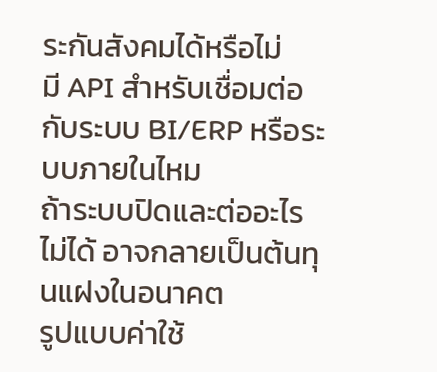ระกันสังคมได้หรือไม่
มี API สำหรับเชื่อมต่อกับระบบ BI/ERP หรือระบบภายในไหม
ถ้าระบบปิดและต่ออะไรไม่ได้ อาจกลายเป็นต้นทุนแฝงในอนาคต
รูปแบบค่าใช้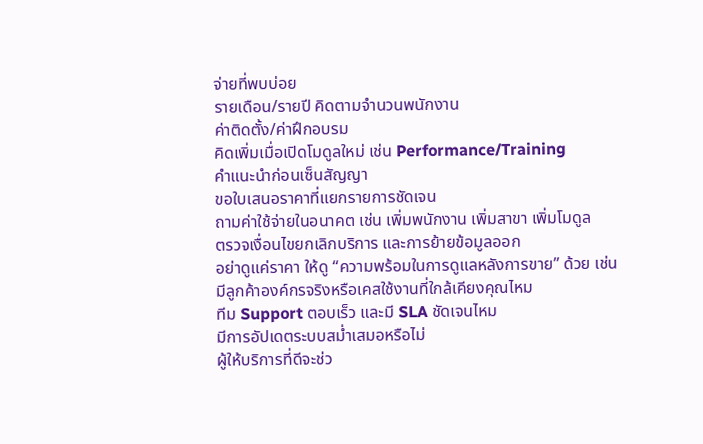จ่ายที่พบบ่อย
รายเดือน/รายปี คิดตามจำนวนพนักงาน
ค่าติดตั้ง/ค่าฝึกอบรม
คิดเพิ่มเมื่อเปิดโมดูลใหม่ เช่น Performance/Training
คำแนะนำก่อนเซ็นสัญญา
ขอใบเสนอราคาที่แยกรายการชัดเจน
ถามค่าใช้จ่ายในอนาคต เช่น เพิ่มพนักงาน เพิ่มสาขา เพิ่มโมดูล
ตรวจเงื่อนไขยกเลิกบริการ และการย้ายข้อมูลออก
อย่าดูแค่ราคา ให้ดู “ความพร้อมในการดูแลหลังการขาย” ด้วย เช่น
มีลูกค้าองค์กรจริงหรือเคสใช้งานที่ใกล้เคียงคุณไหม
ทีม Support ตอบเร็ว และมี SLA ชัดเจนไหม
มีการอัปเดตระบบสม่ำเสมอหรือไม่
ผู้ให้บริการที่ดีจะช่ว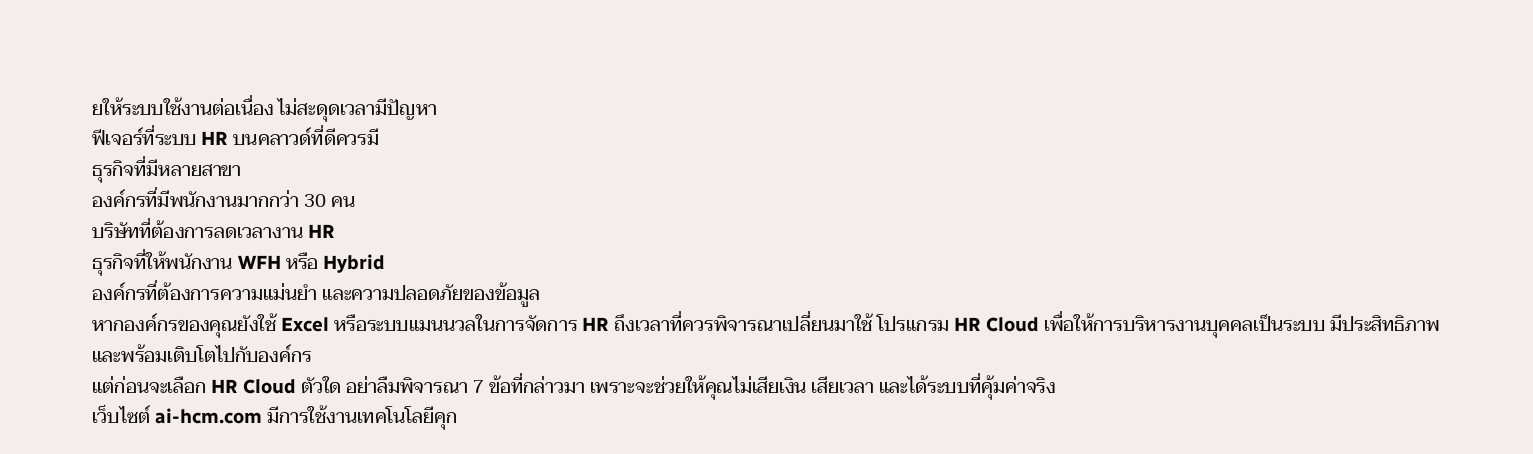ยให้ระบบใช้งานต่อเนื่อง ไม่สะดุดเวลามีปัญหา
ฟีเจอร์ที่ระบบ HR บนคลาวด์ที่ดีควรมี
ธุรกิจที่มีหลายสาขา
องค์กรที่มีพนักงานมากกว่า 30 คน
บริษัทที่ต้องการลดเวลางาน HR
ธุรกิจที่ให้พนักงาน WFH หรือ Hybrid
องค์กรที่ต้องการความแม่นยำ และความปลอดภัยของข้อมูล
หากองค์กรของคุณยังใช้ Excel หรือระบบแมนนวลในการจัดการ HR ถึงเวลาที่ควรพิจารณาเปลี่ยนมาใช้ โปรแกรม HR Cloud เพื่อให้การบริหารงานบุคคลเป็นระบบ มีประสิทธิภาพ และพร้อมเติบโตไปกับองค์กร
แต่ก่อนจะเลือก HR Cloud ตัวใด อย่าลืมพิจารณา 7 ข้อที่กล่าวมา เพราะจะช่วยให้คุณไม่เสียเงิน เสียเวลา และได้ระบบที่คุ้มค่าจริง
เว็บไซต์ ai-hcm.com มีการใช้งานเทคโนโลยีคุก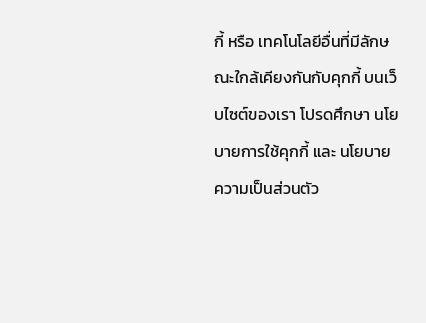กี้ หรือ เทคโนโลยีอื่นที่มีลักษณะใกล้เคียงกันกับคุกกี้ บนเว็บไซต์ของเรา โปรดศึกษา นโยบายการใช้คุกกี้ และ นโยบายความเป็นส่วนตัว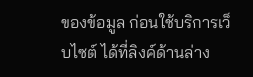ของข้อมูล ก่อนใช้บริการเว็บไซต์ ได้ที่ลิงค์ด้านล่าง